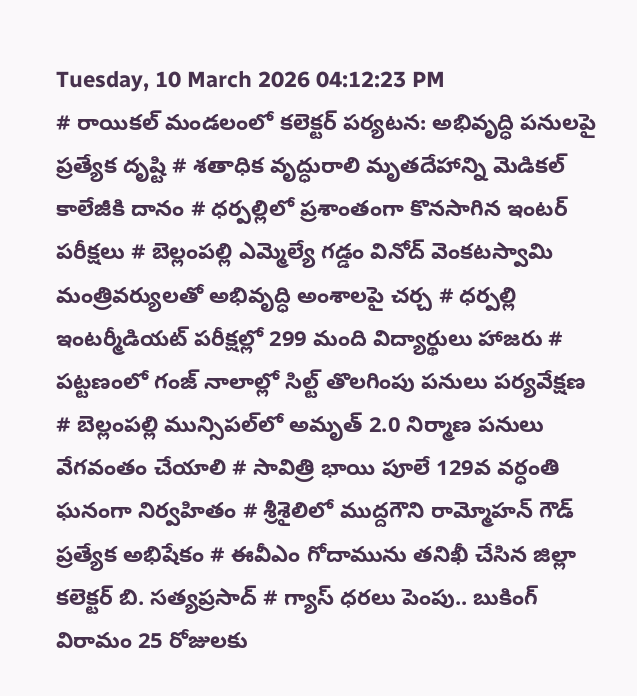Tuesday, 10 March 2026 04:12:23 PM
# రాయికల్ మండలంలో కలెక్టర్ పర్యటన: అభివృద్ధి పనులపై ప్రత్యేక దృష్టి # శతాధిక వృద్ధురాలి మృతదేహాన్ని మెడికల్ కాలేజీకి దానం # ధర్పల్లిలో ప్రశాంతంగా కొనసాగిన ఇంటర్ పరీక్షలు # బెల్లంపల్లి ఎమ్మెల్యే గడ్డం వినోద్ వెంకటస్వామి మంత్రివర్యులతో అభివృద్ధి అంశాలపై చర్చ # ధర్పల్లి ఇంటర్మీడియట్ పరీక్షల్లో 299 మంది విద్యార్థులు హాజరు # పట్టణంలో గంజ్ నాలాల్లో సిల్ట్ తొలగింపు పనులు పర్యవేక్షణ # బెల్లంపల్లి మున్సిపల్‌లో అమృత్ 2.0 నిర్మాణ పనులు వేగవంతం చేయాలి # సావిత్రి భాయి పూలే 129వ వర్ధంతి ఘనంగా నిర్వహితం # శ్రీశైలిలో ముద్దగౌని రామ్మోహన్ గౌడ్ ప్రత్యేక అభిషేకం # ఈవీఎం గోదామును తనిఖీ చేసిన జిల్లా కలెక్టర్ బి. సత్యప్రసాద్ # గ్యాస్ ధరలు పెంపు.. బుకింగ్ విరామం 25 రోజులకు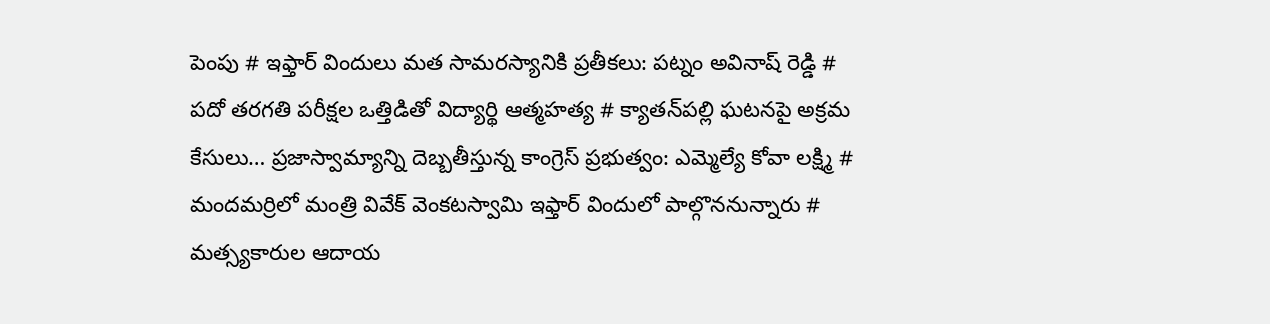పెంపు # ఇఫ్తార్ విందులు మత సామరస్యానికి ప్రతీకలు: పట్నం అవినాష్ రెడ్డి # పదో తరగతి పరీక్షల ఒత్తిడితో విద్యార్థి ఆత్మహత్య # క్యాతన్‌పల్లి ఘటనపై అక్రమ కేసులు… ప్రజాస్వామ్యాన్ని దెబ్బతీస్తున్న కాంగ్రెస్ ప్రభుత్వం: ఎమ్మెల్యే కోవా లక్ష్మి # మందమర్రిలో మంత్రి వివేక్ వెంకటస్వామి ఇఫ్తార్ విందులో పాల్గొననున్నారు # మత్స్యకారుల ఆదాయ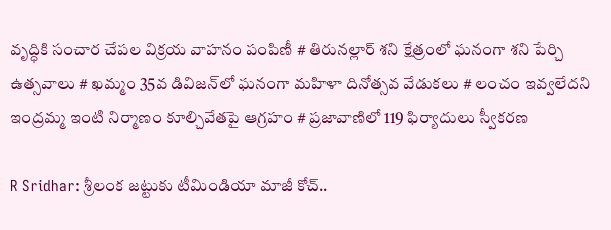వృద్ధికి సంచార చేపల విక్రయ వాహనం పంపిణీ # తిరునల్లార్ శని క్షేత్రంలో ఘనంగా శని పేర్చి ఉత్సవాలు # ఖమ్మం 35వ డివిజన్‌లో ఘనంగా మహిళా దినోత్సవ వేడుకలు # లంచం ఇవ్వలేదని ఇంద్రమ్మ ఇంటి నిర్మాణం కూల్చివేతపై ఆగ్రహం # ప్రజావాణిలో 119 ఫిర్యాదులు స్వీకరణ

R Sridhar: శ్రీలంక జట్టుకు టీమిండియా మాజీ కోచ్..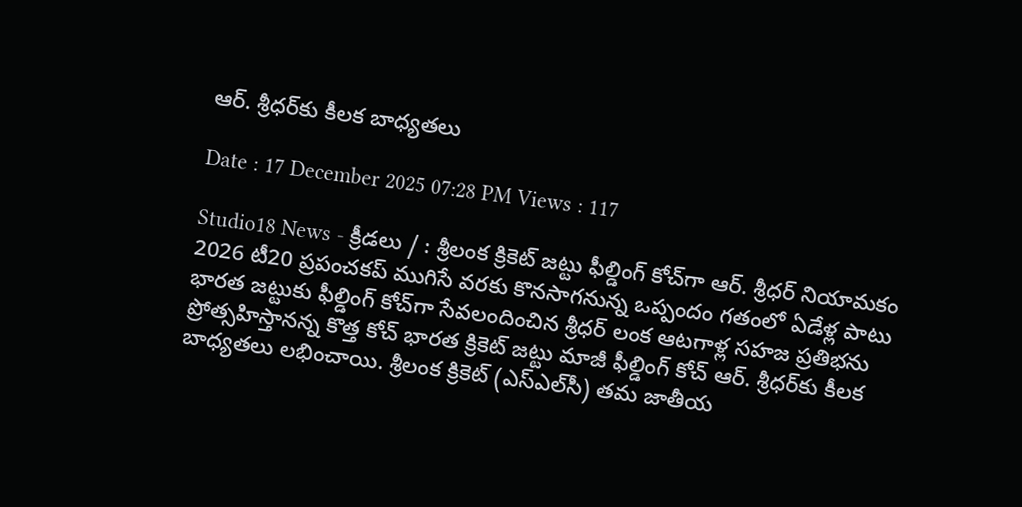ఆర్. శ్రీధర్‌కు కీలక బాధ్యతలు

Date : 17 December 2025 07:28 PM Views : 117

Studio18 News - క్రీడలు / : శ్రీలంక క్రికెట్ జట్టు ఫీల్డింగ్ కోచ్‌గా ఆర్. శ్రీధర్ నియామకం 2026 టీ20 ప్రపంచకప్ ముగిసే వరకు కొనసాగనున్న ఒప్పందం గతంలో ఏడేళ్ల పాటు భారత జట్టుకు ఫీల్డింగ్ కోచ్‌గా సేవలందించిన శ్రీధర్ లంక ఆటగాళ్ల సహజ ప్రతిభను ప్రోత్సహిస్తానన్న కొత్త కోచ్ భారత క్రికెట్ జట్టు మాజీ ఫీల్డింగ్ కోచ్ ఆర్. శ్రీధర్‌కు కీలక బాధ్యతలు లభించాయి. శ్రీలంక క్రికెట్ (ఎస్‌ఎల్‌సీ) తమ జాతీయ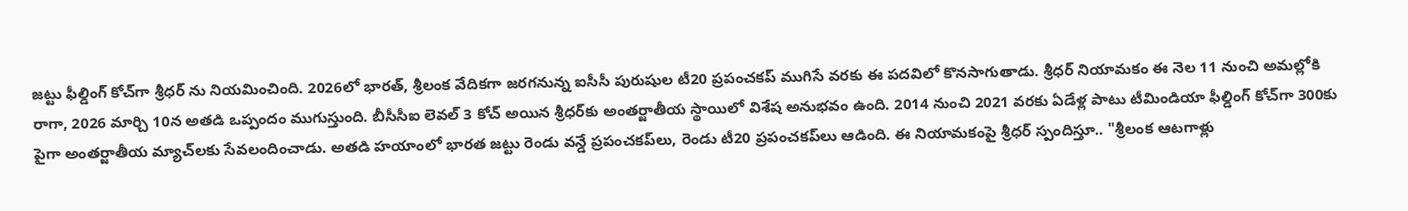జట్టు ఫీల్డింగ్ కోచ్‌గా శ్రీధర్ ను నియమించింది. 2026లో భారత్, శ్రీలంక వేదికగా జరగనున్న ఐసీసీ పురుషుల టీ20 ప్రపంచకప్ ముగిసే వరకు ఈ పదవిలో కొనసాగుతాడు. శ్రీధర్ నియామకం ఈ నెల 11 నుంచి అమల్లోకి రాగా, 2026 మార్చి 10న అతడి ఒప్పందం ముగుస్తుంది. బీసీసీఐ లెవల్ 3 కోచ్ అయిన శ్రీధర్‌కు అంతర్జాతీయ స్థాయిలో విశేష అనుభవం ఉంది. 2014 నుంచి 2021 వరకు ఏడేళ్ల పాటు టీమిండియా ఫీల్డింగ్ కోచ్‌గా 300కు పైగా అంతర్జాతీయ మ్యాచ్‌లకు సేవలందించాడు. అతడి హయాంలో భారత జట్టు రెండు వన్డే ప్రపంచకప్‌లు, రెండు టీ20 ప్రపంచకప్‌లు ఆడింది. ఈ నియామకంపై శ్రీధర్ స్పందిస్తూ.. "శ్రీలంక ఆటగాళ్లు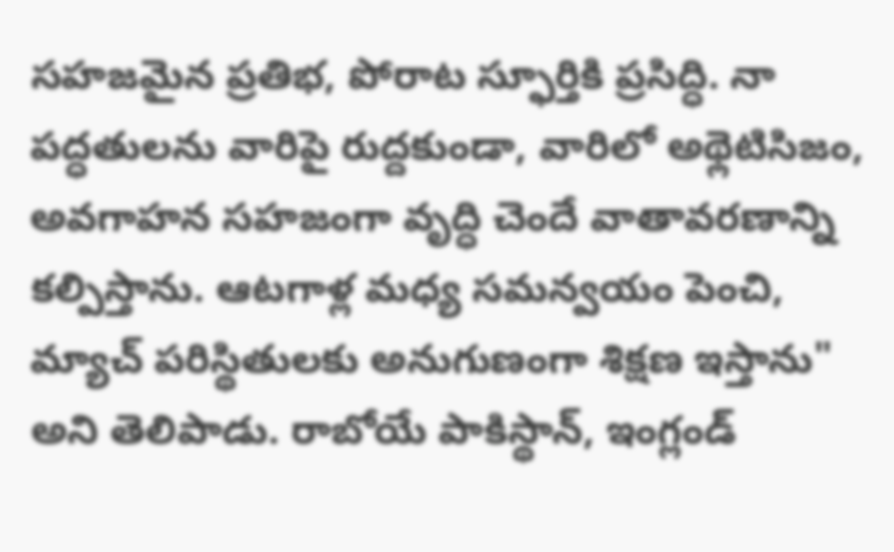సహజమైన ప్రతిభ, పోరాట స్ఫూర్తికి ప్రసిద్ధి. నా పద్ధతులను వారిపై రుద్దకుండా, వారిలో అథ్లెటిసిజం, అవగాహన సహజంగా వృద్ధి చెందే వాతావరణాన్ని కల్పిస్తాను. ఆటగాళ్ల మధ్య సమన్వయం పెంచి, మ్యాచ్ పరిస్థితులకు అనుగుణంగా శిక్షణ ఇస్తాను" అని తెలిపాడు. రాబోయే పాకిస్థాన్, ఇంగ్లండ్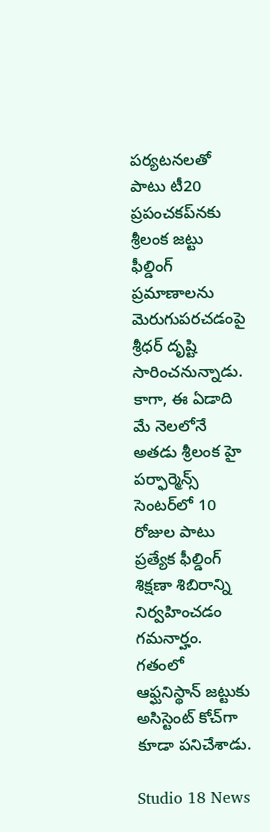పర్యటనలతో పాటు టీ20 ప్రపంచకప్‌నకు శ్రీలంక జట్టు ఫీల్డింగ్ ప్రమాణాలను మెరుగుపరచడంపై శ్రీధర్ దృష్టి సారించనున్నాడు. కాగా, ఈ ఏడాది మే నెలలోనే అతడు శ్రీలంక హై పర్ఫార్మెన్స్ సెంటర్‌లో 10 రోజుల పాటు ప్రత్యేక ఫీల్డింగ్ శిక్షణా శిబిరాన్ని నిర్వహించడం గమనార్హం. గతంలో ఆఫ్ఘనిస్థాన్ జట్టుకు అసిస్టెంట్ కోచ్‌గా కూడా పనిచేశాడు.

Studio 18 News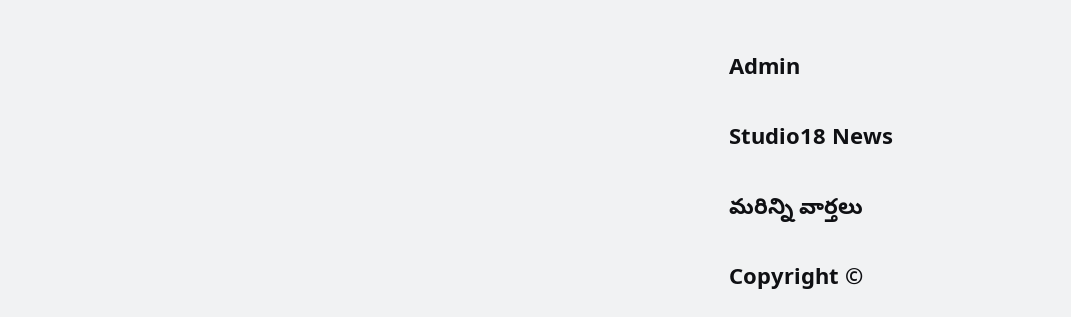Admin

Studio18 News

మరిన్ని వార్తలు

Copyright ©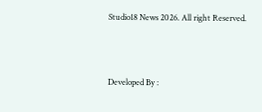Studio18 News 2026. All right Reserved.



Developed By :